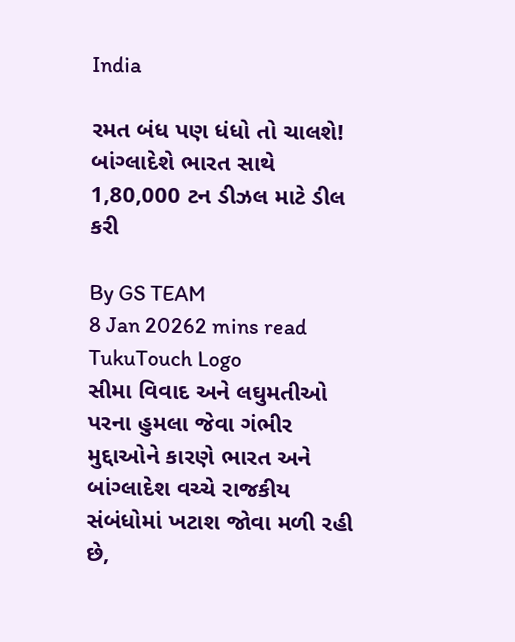India

રમત બંધ પણ ધંધો તો ચાલશે! બાંગ્લાદેશે ભારત સાથે 1,80,000 ટન ડીઝલ માટે ડીલ કરી

By GS TEAM
8 Jan 20262 mins read
TukuTouch Logo
સીમા વિવાદ અને લઘુમતીઓ પરના હુમલા જેવા ગંભીર મુદ્દાઓને કારણે ભારત અને બાંગ્લાદેશ વચ્ચે રાજકીય સંબંધોમાં ખટાશ જોવા મળી રહી છે,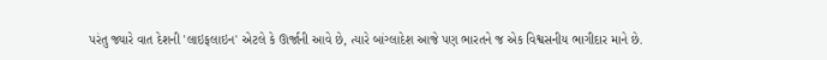પરંતુ જ્યારે વાત દેશની 'લાઇફલાઇન' એટલે કે ઊર્જાની આવે છે, ત્યારે બાંગ્લાદેશ આજે પણ ભારતને જ એક વિશ્વસનીય ભાગીદાર માને છે.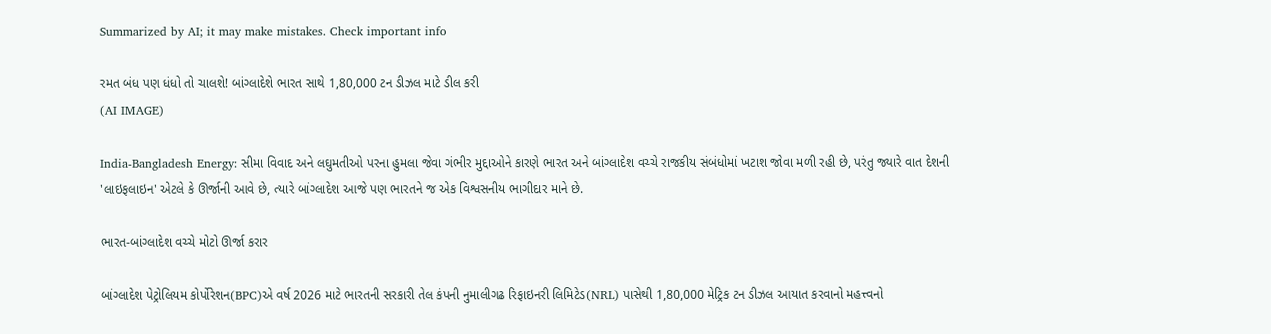Summarized by AI; it may make mistakes. Check important info

રમત બંધ પણ ધંધો તો ચાલશે! બાંગ્લાદેશે ભારત સાથે 1,80,000 ટન ડીઝલ માટે ડીલ કરી
(AI IMAGE)

India-Bangladesh Energy: સીમા વિવાદ અને લઘુમતીઓ પરના હુમલા જેવા ગંભીર મુદ્દાઓને કારણે ભારત અને બાંગ્લાદેશ વચ્ચે રાજકીય સંબંધોમાં ખટાશ જોવા મળી રહી છે, પરંતુ જ્યારે વાત દેશની 'લાઇફલાઇન' એટલે કે ઊર્જાની આવે છે, ત્યારે બાંગ્લાદેશ આજે પણ ભારતને જ એક વિશ્વસનીય ભાગીદાર માને છે.

ભારત-બાંગ્લાદેશ વચ્ચે મોટો ઊર્જા કરાર

બાંગ્લાદેશ પેટ્રોલિયમ કોર્પોરેશન(BPC)એ વર્ષ 2026 માટે ભારતની સરકારી તેલ કંપની નુમાલીગઢ રિફાઇનરી લિમિટેડ(NRL) પાસેથી 1,80,000 મેટ્રિક ટન ડીઝલ આયાત કરવાનો મહત્ત્વનો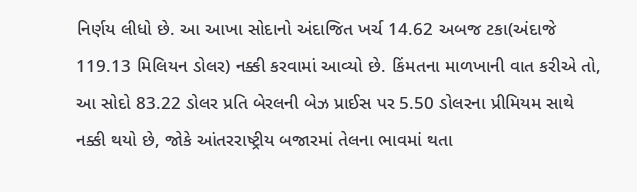નિર્ણય લીધો છે. આ આખા સોદાનો અંદાજિત ખર્ચ 14.62 અબજ ટકા(અંદાજે 119.13 મિલિયન ડોલર) નક્કી કરવામાં આવ્યો છે. કિંમતના માળખાની વાત કરીએ તો, આ સોદો 83.22 ડોલર પ્રતિ બેરલની બેઝ પ્રાઈસ પર 5.50 ડોલરના પ્રીમિયમ સાથે નક્કી થયો છે, જોકે આંતરરાષ્ટ્રીય બજારમાં તેલના ભાવમાં થતા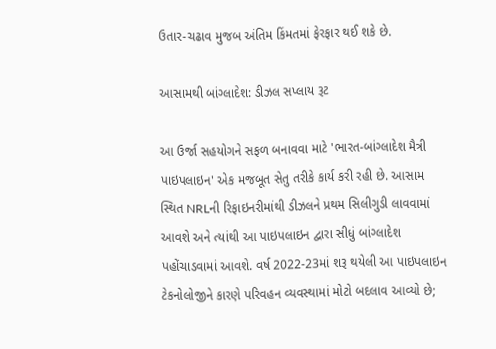ઉતાર-ચઢાવ મુજબ અંતિમ કિંમતમાં ફેરફાર થઈ શકે છે.

આસામથી બાંગ્લાદેશ: ડીઝલ સપ્લાય રૂટ

આ ઉર્જા સહયોગને સફળ બનાવવા માટે 'ભારત-બાંગ્લાદેશ મૈત્રી પાઇપલાઇન' એક મજબૂત સેતુ તરીકે કાર્ય કરી રહી છે. આસામ સ્થિત NRLની રિફાઇનરીમાંથી ડીઝલને પ્રથમ સિલીગુડી લાવવામાં આવશે અને ત્યાંથી આ પાઇપલાઇન દ્વારા સીધું બાંગ્લાદેશ પહોંચાડવામાં આવશે. વર્ષ 2022-23માં શરૂ થયેલી આ પાઇપલાઇન ટેકનોલોજીને કારણે પરિવહન વ્યવસ્થામાં મોટો બદલાવ આવ્યો છે;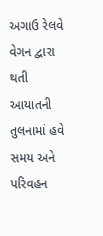અગાઉ રેલવે વેગન દ્વારા થતી આયાતની તુલનામાં હવે સમય અને પરિવહન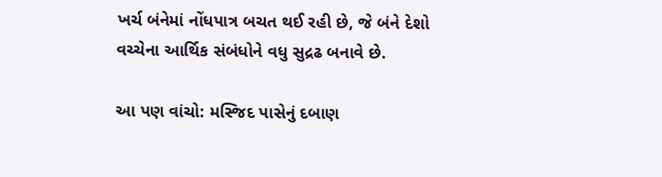ખર્ચ બંનેમાં નોંધપાત્ર બચત થઈ રહી છે, જે બંને દેશો વચ્ચેના આર્થિક સંબંધોને વધુ સુદ્રઢ બનાવે છે.

આ પણ વાંચો: મસ્જિદ પાસેનું દબાણ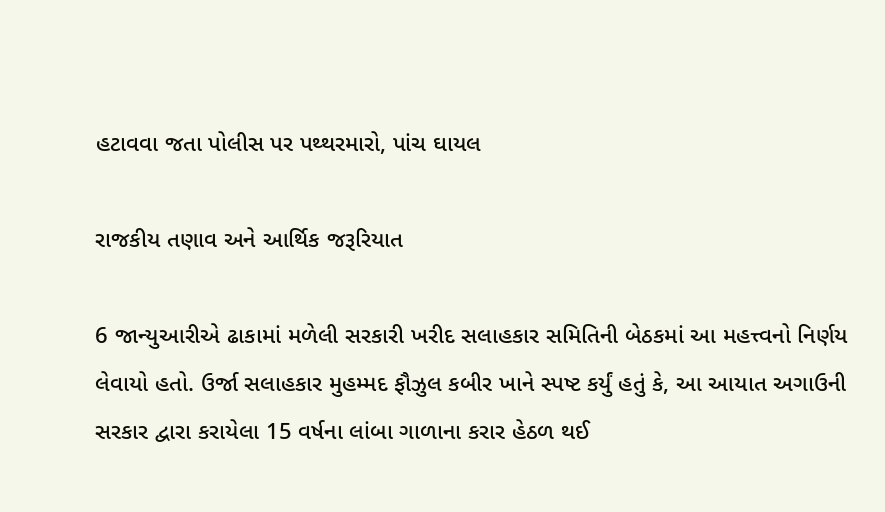હટાવવા જતા પોલીસ પર પથ્થરમારો, પાંચ ઘાયલ

રાજકીય તણાવ અને આર્થિક જરૂરિયાત

6 જાન્યુઆરીએ ઢાકામાં મળેલી સરકારી ખરીદ સલાહકાર સમિતિની બેઠકમાં આ મહત્ત્વનો નિર્ણય લેવાયો હતો. ઉર્જા સલાહકાર મુહમ્મદ ફૌઝુલ કબીર ખાને સ્પષ્ટ કર્યું હતું કે, આ આયાત અગાઉની સરકાર દ્વારા કરાયેલા 15 વર્ષના લાંબા ગાળાના કરાર હેઠળ થઈ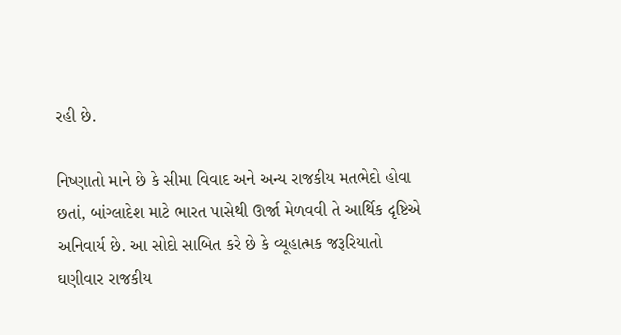રહી છે.

નિષ્ણાતો માને છે કે સીમા વિવાદ અને અન્ય રાજકીય મતભેદો હોવા છતાં, બાંગ્લાદેશ માટે ભારત પાસેથી ઊર્જા મેળવવી તે આર્થિક દૃષ્ટિએ અનિવાર્ય છે. આ સોદો સાબિત કરે છે કે વ્યૂહાત્મક જરૂરિયાતો ઘણીવાર રાજકીય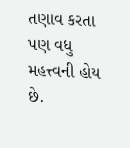તણાવ કરતા પણ વધુ મહત્ત્વની હોય છે.